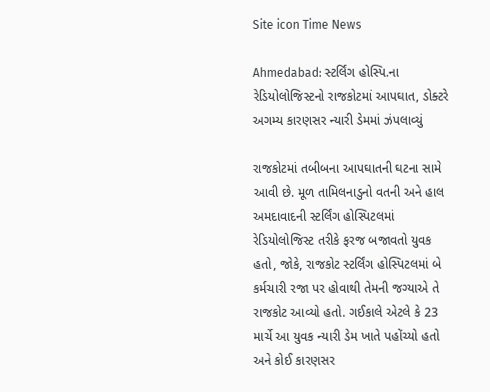Site icon Time News

Ahmedabad: સ્ટર્લિંગ હોસ્પિ.ના રેડિયોલોજિસ્ટનો રાજકોટમાં આપઘાત, ડોક્ટરે અગમ્ય કારણસર ન્યારી ડેમમાં ઝંપલાવ્યું

રાજકોટમાં તબીબના આપઘાતની ઘટના સામે આવી છે. મૂળ તામિલનાડુનો વતની અને હાલ અમદાવાદની સ્ટર્લિંગ હોસ્પિટલમાં રેડિયોલોજિસ્ટ તરીકે ફરજ બજાવતો યુવક હતો, જોકે, રાજકોટ સ્ટર્લિંગ હોસ્પિટલમાં બે કર્મચારી રજા પર હોવાથી તેમની જગ્યાએ તે રાજકોટ આવ્યો હતો. ગઈકાલે એટલે કે 23 માર્ચે આ યુવક ન્યારી ડેમ ખાતે પહોંચ્યો હતો અને કોઈ કારણસર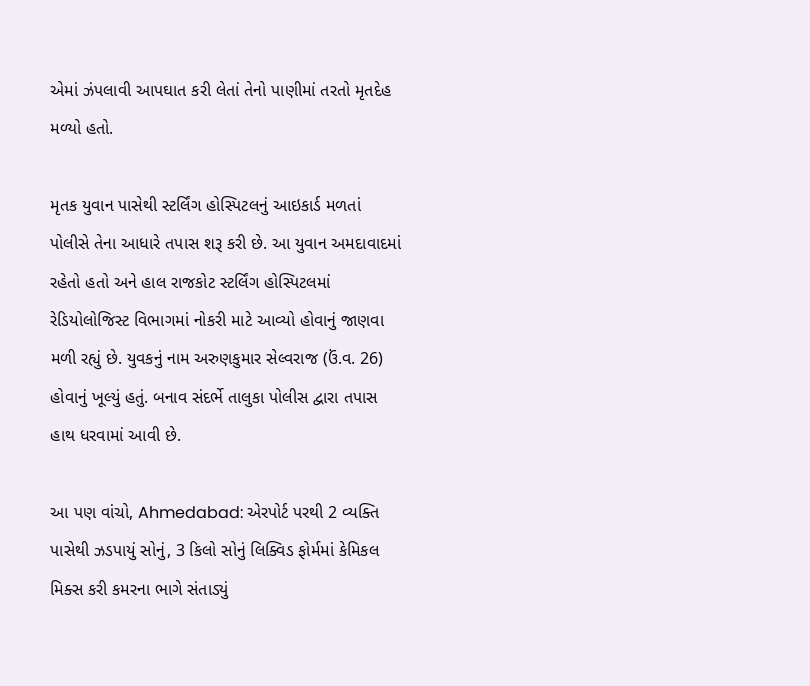એમાં ઝંપલાવી આપઘાત કરી લેતાં તેનો પાણીમાં તરતો મૃતદેહ મળ્યો હતો.

મૃતક યુવાન પાસેથી સ્ટર્લિંગ હોસ્પિટલનું આઇકાર્ડ મળતાં પોલીસે તેના આધારે તપાસ શરૂ કરી છે. આ યુવાન અમદાવાદમાં રહેતો હતો અને હાલ રાજકોટ સ્ટર્લિંગ હોસ્પિટલમાં રેડિયોલોજિસ્ટ વિભાગમાં નોકરી માટે આવ્યો હોવાનું જાણવા મળી રહ્યું છે. યુવકનું નામ અરુણકુમાર સેલ્વરાજ (ઉં.વ. 26) હોવાનું ખૂલ્યું હતું. બનાવ સંદર્ભે તાલુકા પોલીસ દ્વારા તપાસ હાથ ધરવામાં આવી છે.

આ પણ વાંચો, Ahmedabad: એરપોર્ટ પરથી 2 વ્યક્તિ પાસેથી ઝડપાયું સોનું, 3 કિલો સોનું લિક્વિડ ફોર્મમાં કેમિકલ મિક્સ કરી કમરના ભાગે સંતાડ્યું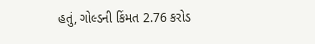હતું, ગોલ્ડની કિંમત 2.76 કરોડ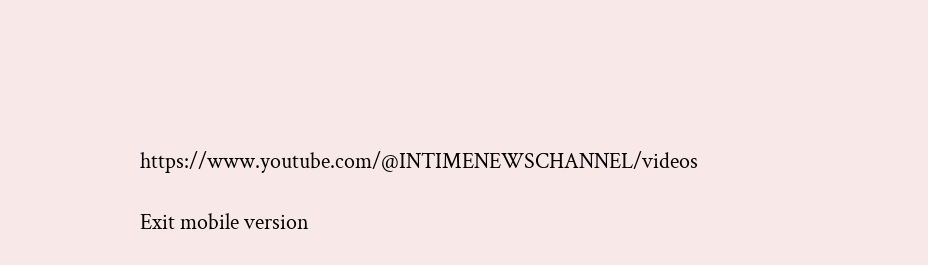https://www.youtube.com/@INTIMENEWSCHANNEL/videos

Exit mobile version